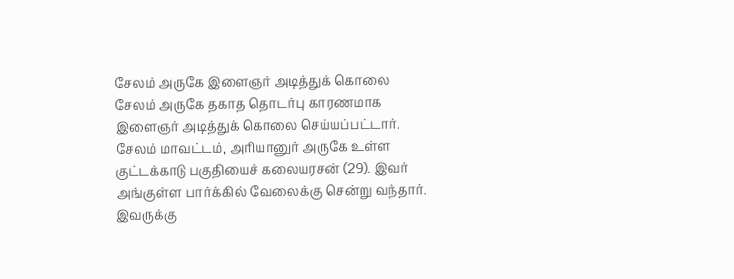சேலம் அருகே இளைஞர் அடித்துக் கொலை
சேலம் அருகே தகாத தொடர்பு காரணமாக இளைஞர் அடித்துக் கொலை செய்யப்பட்டார்.
சேலம் மாவட்டம், அரியானுர் அருகே உள்ள குட்டக்காடு பகுதியைச் கலையரசன் (29). இவர் அங்குள்ள பார்க்கில் வேலைக்கு சென்று வந்தார். இவருக்கு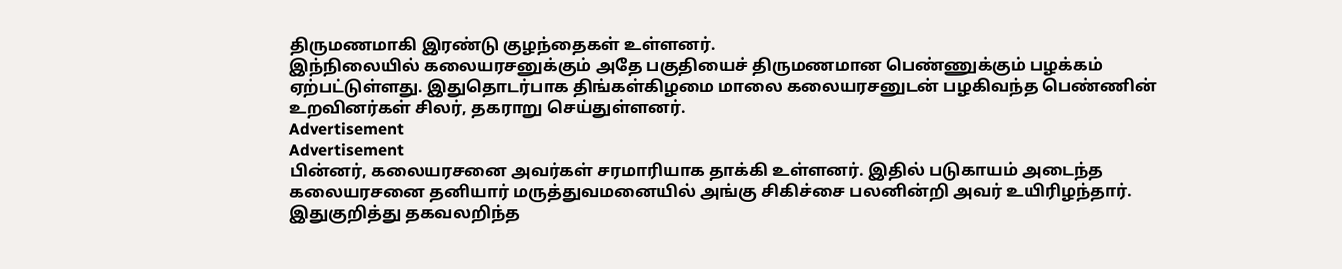திருமணமாகி இரண்டு குழந்தைகள் உள்ளனர்.
இந்நிலையில் கலையரசனுக்கும் அதே பகுதியைச் திருமணமான பெண்ணுக்கும் பழக்கம் ஏற்பட்டுள்ளது. இதுதொடர்பாக திங்கள்கிழமை மாலை கலையரசனுடன் பழகிவந்த பெண்ணின் உறவினர்கள் சிலர், தகராறு செய்துள்ளனர்.
Advertisement
Advertisement
பின்னர், கலையரசனை அவர்கள் சரமாரியாக தாக்கி உள்ளனர். இதில் படுகாயம் அடைந்த கலையரசனை தனியார் மருத்துவமனையில் அங்கு சிகிச்சை பலனின்றி அவர் உயிரிழந்தார்.
இதுகுறித்து தகவலறிந்த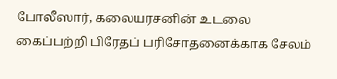போலீஸார், கலையரசனின் உடலை கைப்பற்றி பிரேதப் பரிசோதனைக்காக சேலம்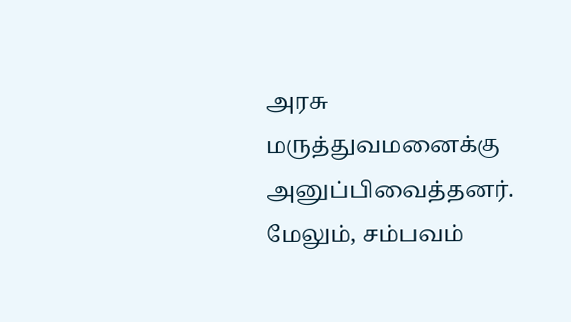அரசு மருத்துவமனைக்கு அனுப்பிவைத்தனர். மேலும், சம்பவம்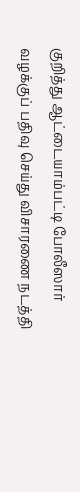குறித்து ஆட்டையாம்பட்டி போலீஸார் வழக்குப் பதிவு செய்து விசாரணை நடத்தி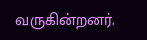வருகின்றனர்.